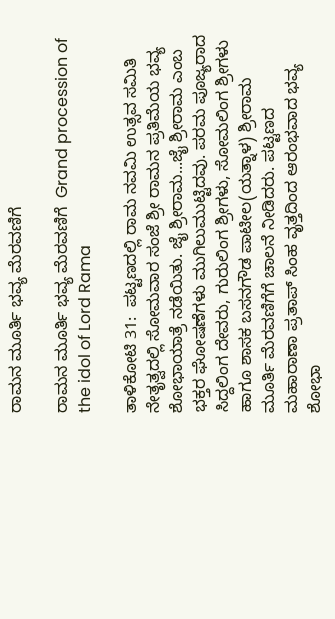ರಾಮನ ಮೂರ್ತಿ ಭವ್ಯ ಮೆರವಣಿಗೆ

ರಾಮನ ಮೂರ್ತಿ ಭವ್ಯ ಮೆರವಣಿಗೆ  Grand procession of the idol of Lord Rama

ತಾಳಿಕೋಟಿ 31:  ಪಟ್ಟಣದಲ್ಲಿ ರಾಮ ನವಮಿ ಉತ್ಸವ ಸಮಿತಿ ನೇತೃತ್ವದಲ್ಲಿ ಸೋಮವಾರ ಸಂಜೆ ಶ್ರೀ ರಾಮನ ಪ್ರತಿಮೆಯ ಭವ್ಯ ಶೋಭಾಯಾತ್ರೆ ನಡೆಯಿತು. ಜೈ ಶ್ರೀರಾಮ...ಜೈ ಶ್ರೀರಾಮ ಎಂಬ ಭಕ್ತರ ಘೋಷಣೆಗಳು ಮುಗಿಲುಮುಟ್ಟಿದವು. ಪರಮ ಪೂಜ್ಯರಾದ ಸಿದ್ದಲಿಂಗ ದೇವರು, ಗುರುಲಿಂಗ ಶ್ರೀಗಳು, ಸೋಮಲಿಂಗ ಶ್ರೀಗಳು ಹಾಗೂ ಶಾಸಕ ಬಸನಗೌಡ ಪಾಟೀಲ(ಯತ್ನಾಳ) ಶ್ರೀರಾಮ ಮೂರ್ತಿ ಮೆರವಣಿಗೆಗೆ ಚಾಲನೆ ನೀಡಿದರು. ಪಟ್ಟಣದ ಮಹಾರಾಣಾ ಪ್ರತಾಪ್ ಸಿಂಹ ವೃತ್ತದಿಂದ ಆರಂಭವಾದ ಭವ್ಯ ಶೋಭಾ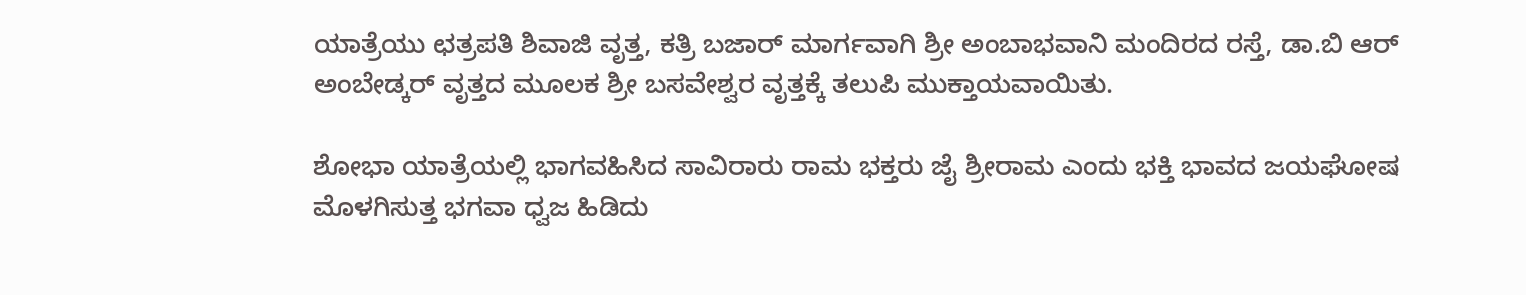ಯಾತ್ರೆಯು ಛತ್ರಪತಿ ಶಿವಾಜಿ ವೃತ್ತ, ಕತ್ರಿ ಬಜಾರ್ ಮಾರ್ಗವಾಗಿ ಶ್ರೀ ಅಂಬಾಭವಾನಿ ಮಂದಿರದ ರಸ್ತೆ, ಡಾ.ಬಿ ಆರ್ ಅಂಬೇಡ್ಕರ್ ವೃತ್ತದ ಮೂಲಕ ಶ್ರೀ ಬಸವೇಶ್ವರ ವೃತ್ತಕ್ಕೆ ತಲುಪಿ ಮುಕ್ತಾಯವಾಯಿತು.

ಶೋಭಾ ಯಾತ್ರೆಯಲ್ಲಿ ಭಾಗವಹಿಸಿದ ಸಾವಿರಾರು ರಾಮ ಭಕ್ತರು ಜೈ ಶ್ರೀರಾಮ ಎಂದು ಭಕ್ತಿ ಭಾವದ ಜಯಘೋಷ ಮೊಳಗಿಸುತ್ತ ಭಗವಾ ಧ್ವಜ ಹಿಡಿದು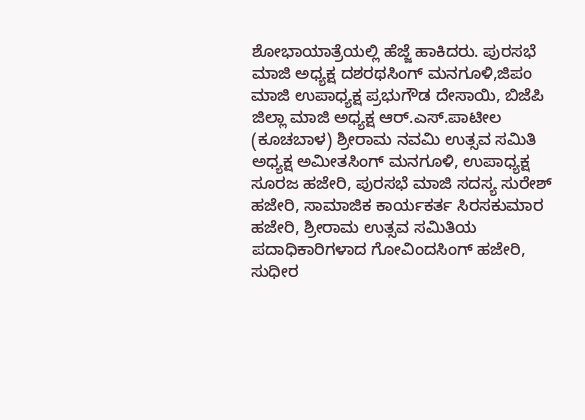ಶೋಭಾಯಾತ್ರೆಯಲ್ಲಿ ಹೆಜ್ಜೆ ಹಾಕಿದರು. ಪುರಸಭೆ ಮಾಜಿ ಅಧ್ಯಕ್ಷ ದಶರಥಸಿಂಗ್ ಮನಗೂಳಿ,ಜಿಪಂ ಮಾಜಿ ಉಪಾಧ್ಯಕ್ಷ ಪ್ರಭುಗೌಡ ದೇಸಾಯಿ, ಬಿಜೆಪಿ ಜಿಲ್ಲಾ ಮಾಜಿ ಅಧ್ಯಕ್ಷ ಆರ್‌.ಎಸ್‌.ಪಾಟೀಲ (ಕೂಚಬಾಳ) ಶ್ರೀರಾಮ ನವಮಿ ಉತ್ಸವ ಸಮಿತಿ ಅಧ್ಯಕ್ಷ ಅಮೀತಸಿಂಗ್ ಮನಗೂಳಿ, ಉಪಾಧ್ಯಕ್ಷ ಸೂರಜ ಹಜೇರಿ, ಪುರಸಭೆ ಮಾಜಿ ಸದಸ್ಯ ಸುರೇಶ್ ಹಜೇರಿ, ಸಾಮಾಜಿಕ ಕಾರ್ಯಕರ್ತ ಸಿರಸಕುಮಾರ ಹಜೇರಿ, ಶ್ರೀರಾಮ ಉತ್ಸವ ಸಮಿತಿಯ ಪದಾಧಿಕಾರಿಗಳಾದ ಗೋವಿಂದಸಿಂಗ್ ಹಜೇರಿ, ಸುಧೀರ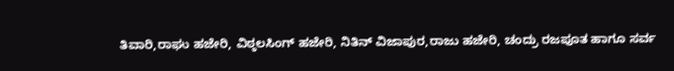ತಿವಾರಿ,ರಾಘು ಹಜೇರಿ, ವಿಠ್ಠಲಸಿಂಗ್ ಹಜೇರಿ, ನಿತಿನ್ ವಿಜಾಪುರ,ರಾಜು ಹಜೇರಿ, ಚಂದ್ರು ರಜಪೂತ ಹಾಗೂ ಸರ್ವ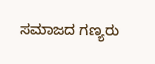ಸಮಾಜದ ಗಣ್ಯರು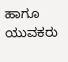ಹಾಗೂ ಯುವಕರು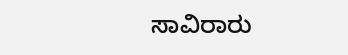ಸಾವಿರಾರು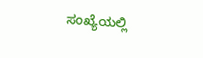ಸಂಖ್ಯೆಯಲ್ಲಿ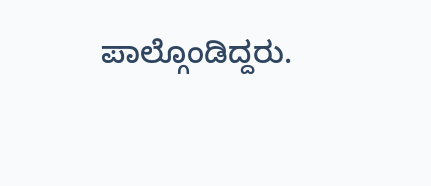ಪಾಲ್ಗೊಂಡಿದ್ದರು.